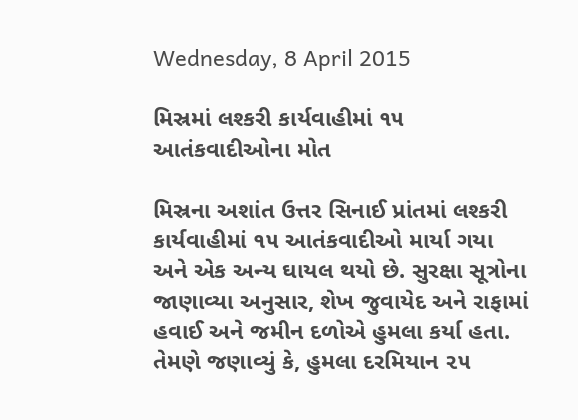Wednesday, 8 April 2015

મિસ્રમાં લશ્કરી કાર્યવાહીમાં ૧૫ આતંકવાદીઓના મોત

મિસ્રના અશાંત ઉત્તર સિનાઈ પ્રાંતમાં લશ્કરી કાર્યવાહીમાં ૧૫ આતંકવાદીઓ માર્યા ગયા અને એક અન્ય ઘાયલ થયો છે. સુરક્ષા સૂત્રોના જાણાવ્યા અનુસાર, શેખ જુવાયેદ અને રાફામાં હવાઈ અને જમીન દળોએ હુમલા કર્યા હતા. તેમણે જણાવ્યું કે, હુમલા દરમિયાન ૨૫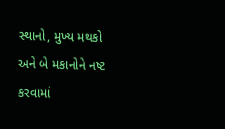સ્થાનો, મુખ્ય મથકો અને બે મકાનોને નષ્ટ કરવામાં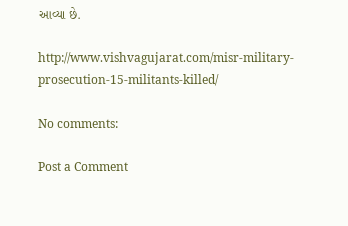આવ્યા છે.

http://www.vishvagujarat.com/misr-military-prosecution-15-militants-killed/

No comments:

Post a Comment